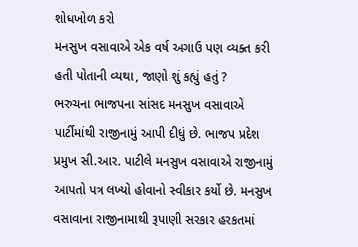શોધખોળ કરો
મનસુખ વસાવાએ એક વર્ષ અગાઉ પણ વ્યક્ત કરી હતી પોતાની વ્યથા, જાણો શું કહ્યું હતું ?
ભરુચના ભાજપના સાંસદ મનસુખ વસાવાએ પાર્ટીમાંથી રાજીનામું આપી દીધું છે. ભાજપ પ્રદેશ પ્રમુખ સી.આર. પાટીલે મનસુખ વસાવાએ રાજીનામું આપતો પત્ર લખ્યો હોવાનો સ્વીકાર કર્યો છે. મનસુખ વસાવાના રાજીનામાથી રૂપાણી સરકાર હરકતમાં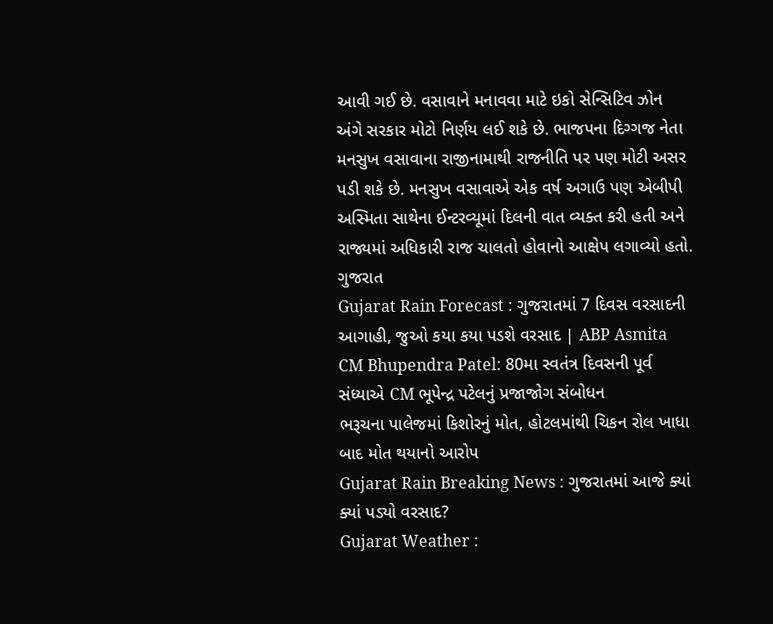આવી ગઈ છે. વસાવાને મનાવવા માટે ઇકો સેન્સિટિવ ઝોન અંગે સરકાર મોટો નિર્ણય લઈ શકે છે. ભાજપના દિગ્ગજ નેતા મનસુખ વસાવાના રાજીનામાથી રાજનીતિ પર પણ મોટી અસર પડી શકે છે. મનસુખ વસાવાએ એક વર્ષ અગાઉ પણ એબીપી અસ્મિતા સાથેના ઈન્ટરવ્યૂમાં દિલની વાત વ્યક્ત કરી હતી અને રાજ્યમાં અધિકારી રાજ ચાલતો હોવાનો આક્ષેપ લગાવ્યો હતો.
ગુજરાત
Gujarat Rain Forecast : ગુજરાતમાં 7 દિવસ વરસાદની આગાહી, જુઓ કયા કયા પડશે વરસાદ | ABP Asmita
CM Bhupendra Patel: 80મા સ્વતંત્ર દિવસની પૂર્વ સંધ્યાએ CM ભૂપેન્દ્ર પટેલનું પ્રજાજોગ સંબોધન
ભરૂચના પાલેજમાં કિશોરનું મોત, હોટલમાંથી ચિકન રોલ ખાધા બાદ મોત થયાનો આરોપ
Gujarat Rain Breaking News : ગુજરાતમાં આજે ક્યાં ક્યાં પડ્યો વરસાદ?
Gujarat Weather :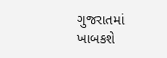ગુજરાતમાં ખાબકશે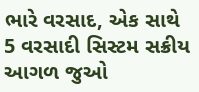ભારે વરસાદ, એક સાથે 5 વરસાદી સિસ્ટમ સક્રીય
આગળ જુઓ